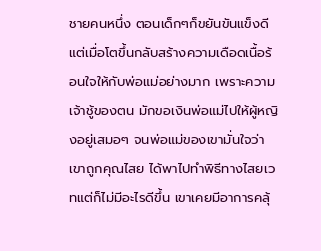ชายคนหนึ่ง ตอนเด็กๆก็ขยันขันแข็งดี แต่เมื่อโตขึ้นกลับสร้างความเดือดเนื้อร้อนใจให้กับพ่อแม่อย่างมาก เพราะความเจ้าชู้ของตน มักขอเงินพ่อแม่ไปให้ผู้หญิงอยู่เสมอๆ จนพ่อแม่ของเขามั่นใจว่า เขาถูกคุณไสย ได้พาไปทำพิธีทางไสยเวทแต่ก็ไม่มีอะไรดีขึ้น เขาเคยมีอาการคลุ้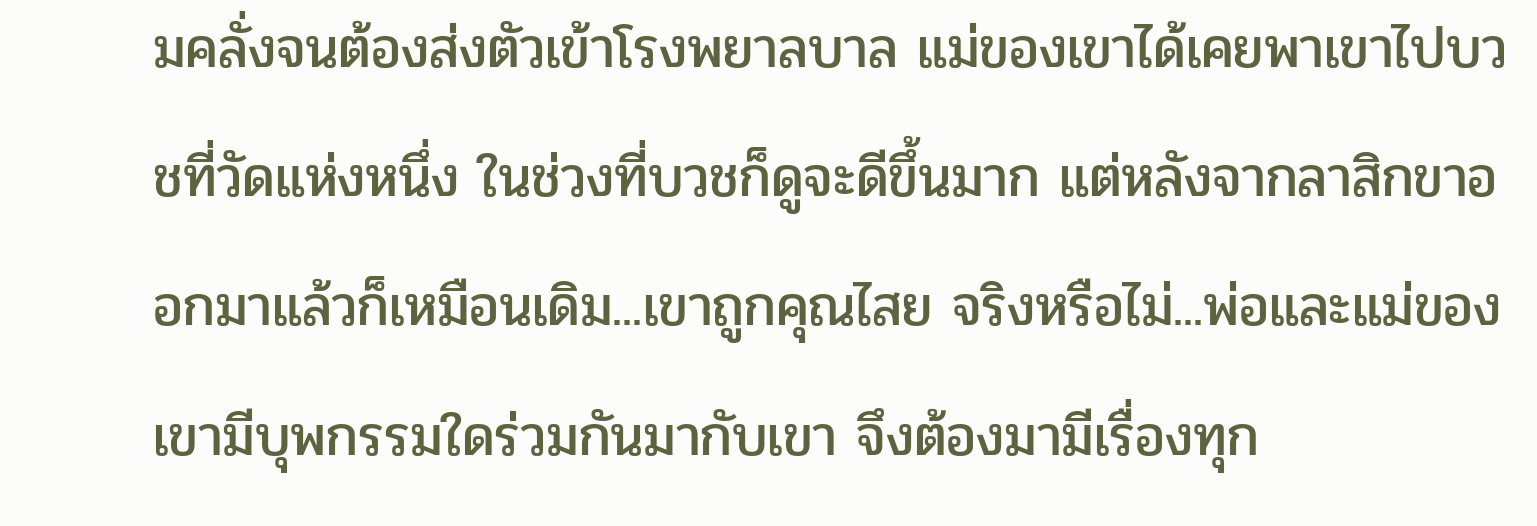มคลั่งจนต้องส่งตัวเข้าโรงพยาลบาล แม่ของเขาได้เคยพาเขาไปบวชที่วัดแห่งหนึ่ง ในช่วงที่บวชก็ดูจะดีขึ้นมาก แต่หลังจากลาสิกขาออกมาแล้วก็เหมือนเดิม...เขาถูกคุณไสย จริงหรือไม่...พ่อและแม่ของเขามีบุพกรรมใดร่วมกันมากับเขา จึงต้องมามีเรื่องทุก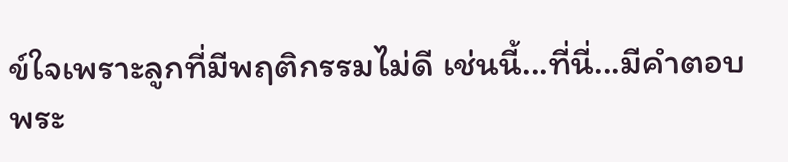ข์ใจเพราะลูกที่มีพฤติกรรมไม่ดี เช่นนี้...ที่นี่...มีคำตอบ
พระ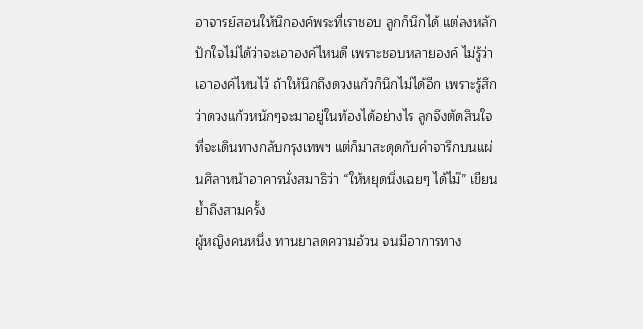อาจารย์สอนให้นึกองค์พระที่เราชอบ ลูกก็นึกได้ แต่ลงหลักปักใจไม่ได้ว่าจะเอาองค์ไหนดี เพราะชอบหลายองค์ ไม่รู้ว่าเอาองค์ไหนไว้ ถ้าให้นึกถึงดวงแก้วก็นึกไม่ได้อีก เพราะรู้สึกว่าดวงแก้วหนักๆจะมาอยู่ในท้องได้อย่างไร ลูกจึงตัดสินใจที่จะเดินทางกลับกรุงเทพฯ แต่ก็มาสะดุดกับคำจารึกบนแผ่นศิลาหน้าอาคารนั่งสมาธิว่า “ให้หยุดนิ่งเฉยๆ ได้ไม๊” เขียนย้ำถึงสามครั้ง
ผู้หญิงคนหนึ่ง ทานยาลดความอ้วน จนมีอาการทาง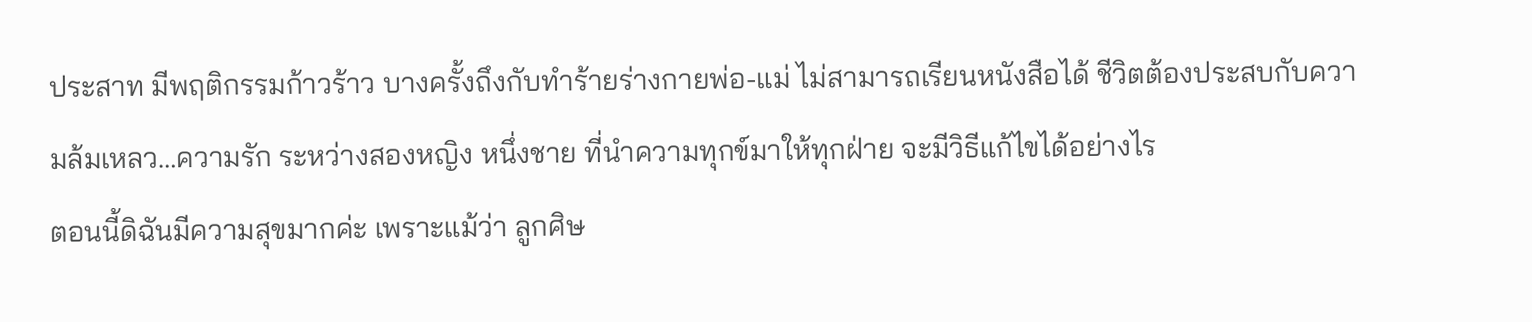ประสาท มีพฤติกรรมก้าวร้าว บางครั้งถึงกับทำร้ายร่างกายพ่อ-แม่ ไม่สามารถเรียนหนังสือได้ ชีวิตต้องประสบกับความล้มเหลว…ความรัก ระหว่างสองหญิง หนึ่งชาย ที่นำความทุกข์มาให้ทุกฝ่าย จะมีวิธีแก้ไขได้อย่างไร
ตอนนี้ดิฉันมีความสุขมากค่ะ เพราะแม้ว่า ลูกศิษ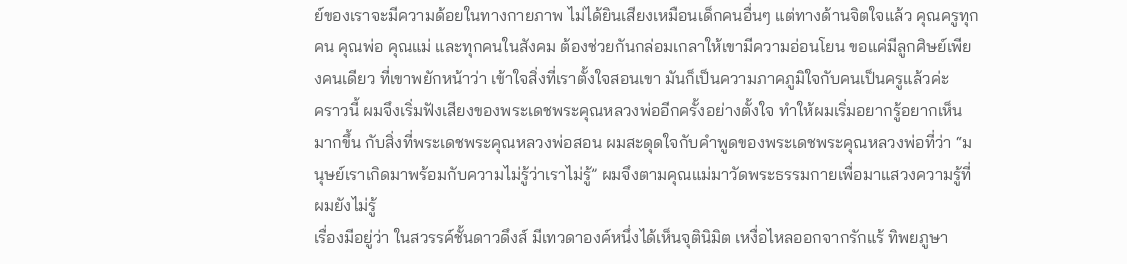ย์ของเราจะมีความด้อยในทางกายภาพ ไม่ได้ยินเสียงเหมือนเด็กคนอื่นๆ แต่ทางด้านจิตใจแล้ว คุณครูทุกคน คุณพ่อ คุณแม่ และทุกคนในสังคม ต้องช่วยกันกล่อมเกลาให้เขามีความอ่อนโยน ขอแค่มีลูกศิษย์เพียงคนเดียว ที่เขาพยักหน้าว่า เข้าใจสิ่งที่เราตั้งใจสอนเขา มันก็เป็นความภาคภูมิใจกับคนเป็นครูแล้วค่ะ
คราวนี้ ผมจึงเริ่มฟังเสียงของพระเดชพระคุณหลวงพ่ออีกครั้งอย่างตั้งใจ ทำให้ผมเริ่มอยากรู้อยากเห็นมากขึ้น กับสิ่งที่พระเดชพระคุณหลวงพ่อสอน ผมสะดุดใจกับคำพูดของพระเดชพระคุณหลวงพ่อที่ว่า “มนุษย์เราเกิดมาพร้อมกับความไม่รู้ว่าเราไม่รู้” ผมจึงตามคุณแม่มาวัดพระธรรมกายเพื่อมาแสวงความรู้ที่ผมยังไม่รู้
เรื่องมีอยู่ว่า ในสวรรค์ชั้นดาวดึงส์ มีเทวดาองค์หนึ่งได้เห็นจุตินิมิต เหงื่อไหลออกจากรักแร้ ทิพยภูษา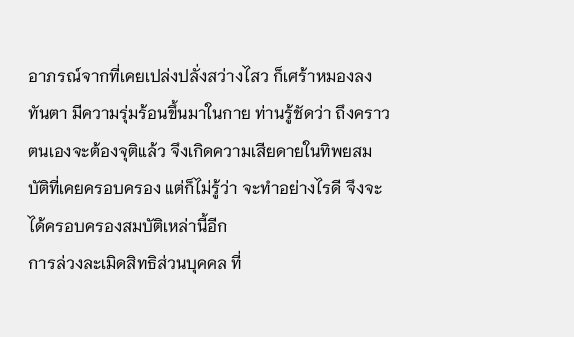อาภรณ์จากที่เคยเปล่งปลั่งสว่างไสว ก็เศร้าหมองลงทันตา มีความรุ่มร้อนขึ้นมาในกาย ท่านรู้ชัดว่า ถึงคราวตนเองจะต้องจุติแล้ว จึงเกิดความเสียดายในทิพยสมบัติที่เคยครอบครอง แต่ก็ไม่รู้ว่า จะทำอย่างไรดี จึงจะได้ครอบครองสมบัติเหล่านี้อีก
การล่วงละเมิดสิทธิส่วนบุคคล ที่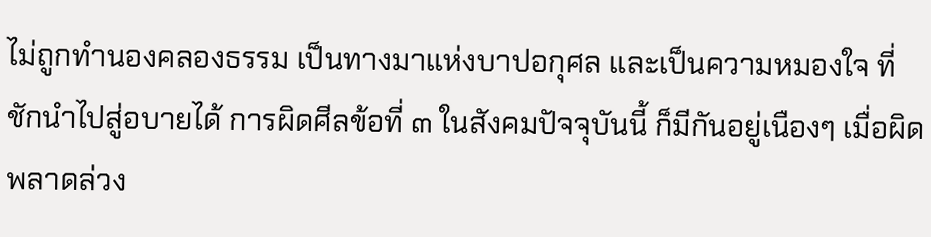ไม่ถูกทำนองคลองธรรม เป็นทางมาแห่งบาปอกุศล และเป็นความหมองใจ ที่ชักนำไปสู่อบายได้ การผิดศีลข้อที่ ๓ ในสังคมปัจจุบันนี้ ก็มีกันอยู่เนืองๆ เมื่อผิดพลาดล่วง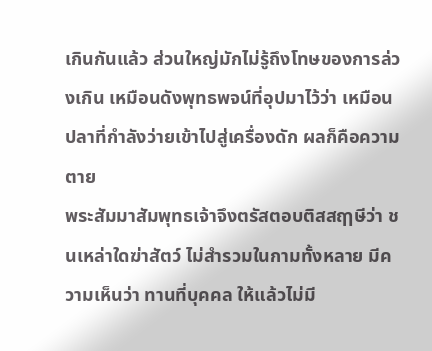เกินกันแล้ว ส่วนใหญ่มักไม่รู้ถึงโทษของการล่วงเกิน เหมือนดังพุทธพจน์ที่อุปมาไว้ว่า เหมือนปลาที่กำลังว่ายเข้าไปสู่เครื่องดัก ผลก็คือความตาย
พระสัมมาสัมพุทธเจ้าจึงตรัสตอบติสสฤๅษีว่า ชนเหล่าใดฆ่าสัตว์ ไม่สำรวมในกามทั้งหลาย มีความเห็นว่า ทานที่บุคคล ให้แล้วไม่มี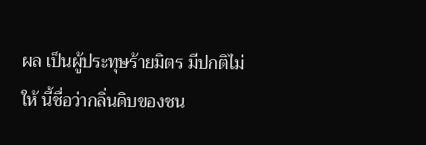ผล เป็นผู้ประทุษร้ายมิตร มีปกติไม่ให้ นี้ชื่อว่ากลิ่นดิบของชน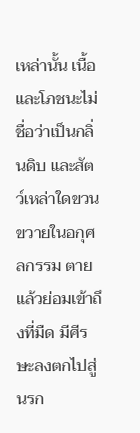เหล่านั้น เนื้อ และโภชนะไม่ชื่อว่าเป็นกลิ่นดิบ และสัตว์เหล่าใดขวนขวายในอกุศลกรรม ตายแล้วย่อมเข้าถึงที่มืด มีศีรษะลงตกไปสู่นรก